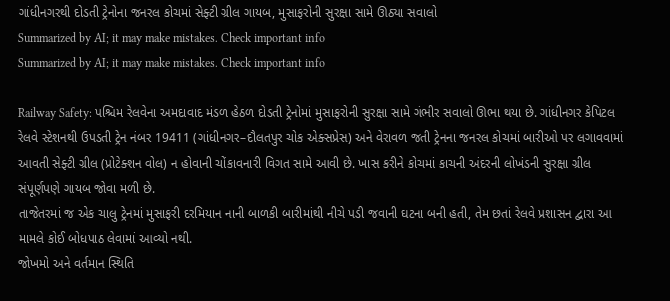ગાંધીનગરથી દોડતી ટ્રેનોના જનરલ કોચમાં સેફ્ટી ગ્રીલ ગાયબ, મુસાફરોની સુરક્ષા સામે ઊઠ્યા સવાલો
Summarized by AI; it may make mistakes. Check important info
Summarized by AI; it may make mistakes. Check important info

Railway Safety: પશ્ચિમ રેલવેના અમદાવાદ મંડળ હેઠળ દોડતી ટ્રેનોમાં મુસાફરોની સુરક્ષા સામે ગંભીર સવાલો ઊભા થયા છે. ગાંધીનગર કેપિટલ રેલવે સ્ટેશનથી ઉપડતી ટ્રેન નંબર 19411 (ગાંધીનગર–દૌલતપુર ચોક એક્સપ્રેસ) અને વેરાવળ જતી ટ્રેનના જનરલ કોચમાં બારીઓ પર લગાવવામાં આવતી સેફ્ટી ગ્રીલ (પ્રોટેક્શન વોલ) ન હોવાની ચોંકાવનારી વિગત સામે આવી છે. ખાસ કરીને કોચમાં કાચની અંદરની લોખંડની સુરક્ષા ગ્રીલ સંપૂર્ણપણે ગાયબ જોવા મળી છે.
તાજેતરમાં જ એક ચાલુ ટ્રેનમાં મુસાફરી દરમિયાન નાની બાળકી બારીમાંથી નીચે પડી જવાની ઘટના બની હતી, તેમ છતાં રેલવે પ્રશાસન દ્વારા આ મામલે કોઈ બોધપાઠ લેવામાં આવ્યો નથી.
જોખમો અને વર્તમાન સ્થિતિ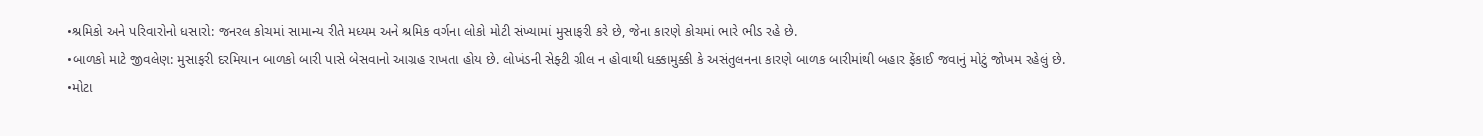•શ્રમિકો અને પરિવારોનો ધસારો: જનરલ કોચમાં સામાન્ય રીતે મધ્યમ અને શ્રમિક વર્ગના લોકો મોટી સંખ્યામાં મુસાફરી કરે છે, જેના કારણે કોચમાં ભારે ભીડ રહે છે.
•બાળકો માટે જીવલેણ: મુસાફરી દરમિયાન બાળકો બારી પાસે બેસવાનો આગ્રહ રાખતા હોય છે. લોખંડની સેફ્ટી ગ્રીલ ન હોવાથી ધક્કામુક્કી કે અસંતુલનના કારણે બાળક બારીમાંથી બહાર ફેંકાઈ જવાનું મોટું જોખમ રહેલું છે.
•મોટા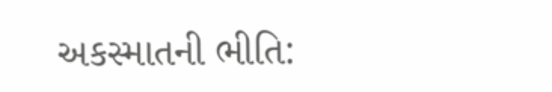અકસ્માતની ભીતિ: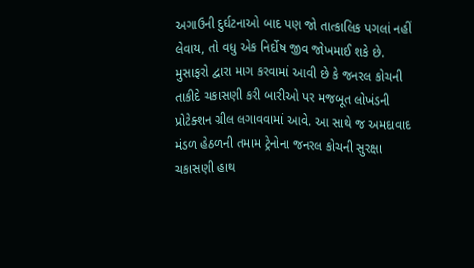અગાઉની દુર્ઘટનાઓ બાદ પણ જો તાત્કાલિક પગલાં નહીં લેવાય, તો વધુ એક નિર્દોષ જીવ જોખમાઈ શકે છે.
મુસાફરો દ્વારા માગ કરવામાં આવી છે કે જનરલ કોચની તાકીદે ચકાસણી કરી બારીઓ પર મજબૂત લોખંડની પ્રોટેક્શન ગ્રીલ લગાવવામાં આવે. આ સાથે જ અમદાવાદ મંડળ હેઠળની તમામ ટ્રેનોના જનરલ કોચની સુરક્ષા ચકાસણી હાથ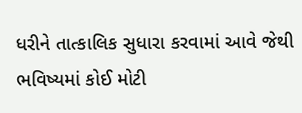ધરીને તાત્કાલિક સુધારા કરવામાં આવે જેથી ભવિષ્યમાં કોઈ મોટી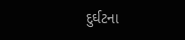દુર્ઘટના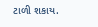ટાળી શકાય.